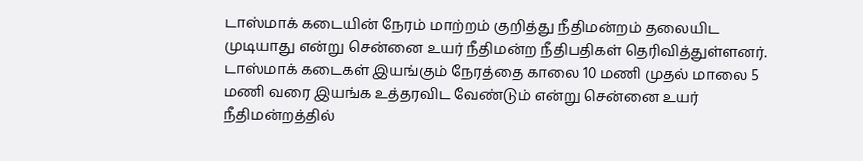டாஸ்மாக் கடையின் நேரம் மாற்றம் குறித்து நீதிமன்றம் தலையிட முடியாது என்று சென்னை உயர் நீதிமன்ற நீதிபதிகள் தெரிவித்துள்ளனர்.
டாஸ்மாக் கடைகள் இயங்கும் நேரத்தை காலை 10 மணி முதல் மாலை 5 மணி வரை இயங்க உத்தரவிட வேண்டும் என்று சென்னை உயர் நீதிமன்றத்தில்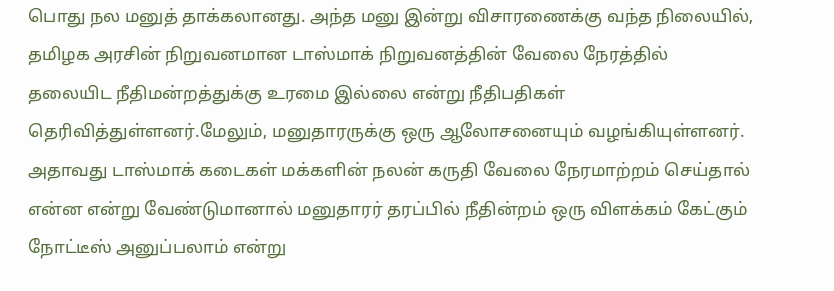பொது நல மனுத் தாக்கலானது. அந்த மனு இன்று விசாரணைக்கு வந்த நிலையில், தமிழக அரசின் நிறுவனமான டாஸ்மாக் நிறுவனத்தின் வேலை நேரத்தில் தலையிட நீதிமன்றத்துக்கு உரமை இல்லை என்று நீதிபதிகள் தெரிவித்துள்ளனர்.மேலும், மனுதாரருக்கு ஒரு ஆலோசனையும் வழங்கியுள்ளனர்.
அதாவது டாஸ்மாக் கடைகள் மக்களின் நலன் கருதி வேலை நேரமாற்றம் செய்தால் என்ன என்று வேண்டுமானால் மனுதாரர் தரப்பில் நீதின்றம் ஒரு விளக்கம் கேட்கும் நோட்டீஸ் அனுப்பலாம் என்று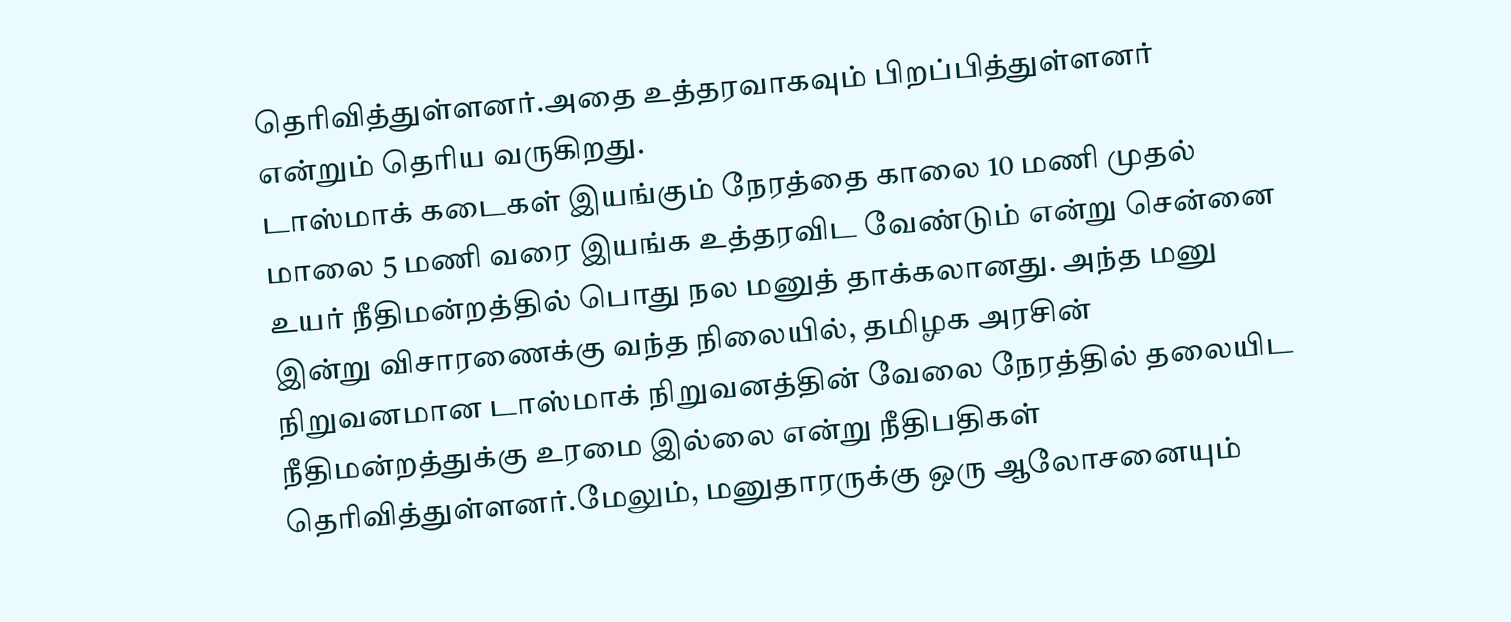தெரிவித்துள்ளனர்.அதை உத்தரவாகவும் பிறப்பித்துள்ளனர் என்றும் தெரிய வருகிறது.
டாஸ்மாக் கடைகள் இயங்கும் நேரத்தை காலை 10 மணி முதல் மாலை 5 மணி வரை இயங்க உத்தரவிட வேண்டும் என்று சென்னை உயர் நீதிமன்றத்தில் பொது நல மனுத் தாக்கலானது. அந்த மனு இன்று விசாரணைக்கு வந்த நிலையில், தமிழக அரசின் நிறுவனமான டாஸ்மாக் நிறுவனத்தின் வேலை நேரத்தில் தலையிட நீதிமன்றத்துக்கு உரமை இல்லை என்று நீதிபதிகள் தெரிவித்துள்ளனர்.மேலும், மனுதாரருக்கு ஒரு ஆலோசனையும்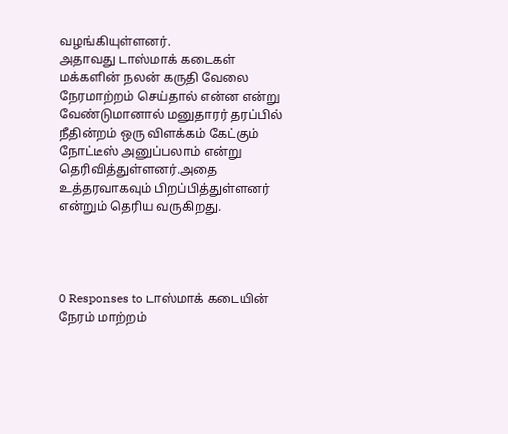வழங்கியுள்ளனர்.
அதாவது டாஸ்மாக் கடைகள் மக்களின் நலன் கருதி வேலை நேரமாற்றம் செய்தால் என்ன என்று வேண்டுமானால் மனுதாரர் தரப்பில் நீதின்றம் ஒரு விளக்கம் கேட்கும் நோட்டீஸ் அனுப்பலாம் என்று தெரிவித்துள்ளனர்.அதை உத்தரவாகவும் பிறப்பித்துள்ளனர் என்றும் தெரிய வருகிறது.




0 Responses to டாஸ்மாக் கடையின் நேரம் மாற்றம்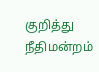குறித்து நீதிமன்றம்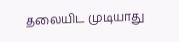தலையிட முடியாது